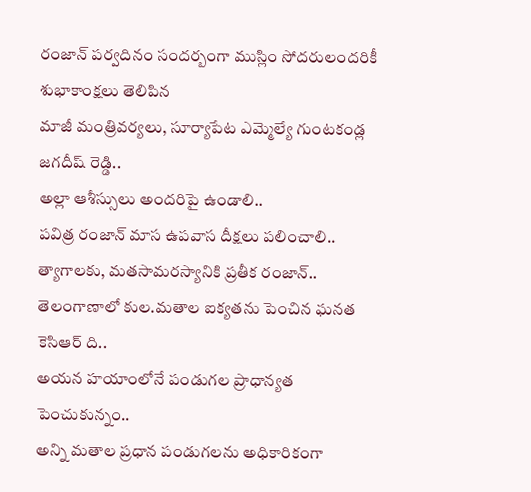రంజాన్ పర్వదినం సందర్బంగా ముస్లిం సోదరులందరికీ శుభాకాంక్షలు తెలిపిన
మాజీ మంత్రివర్యలు, సూర్యాపేట ఎమ్మెల్యే గుంటకండ్ల జగదీష్ రెడ్డి..
అల్లా ఆశీస్సులు అందరిపై ఉండాలి..
పవిత్ర రంజాన్ మాస ఉపవాస దీక్షలు పలించాలి..
త్యాగాలకు, మతసామరస్యానికి ప్రతీక రంజాన్..
తెలంగాణాలో కుల.మతాల ఐక్యతను పెంచిన ఘనత కెసిఆర్ ది..
అయన హయాంలోనే పండుగల ప్రాధాన్యత పెంచుకున్నం..
అన్ని మతాల ప్రధాన పండుగలను అధికారికంగా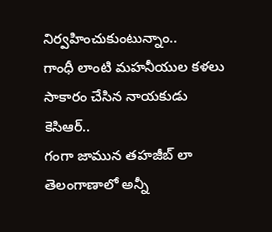నిర్వహించుకుంటున్నాం..
గాంధీ లాంటి మహనీయుల కళలు సాకారం చేసిన నాయకుడు కెసిఆర్..
గంగా జామున తహజీబ్ లా తెలంగాణాలో అన్నీ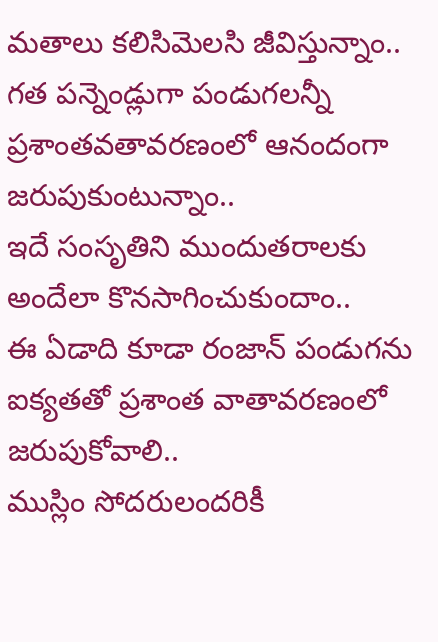మతాలు కలిసిమెలసి జీవిస్తున్నాం..
గత పన్నెండ్లుగా పండుగలన్నీ ప్రశాంతవతావరణంలో ఆనందంగా జరుపుకుంటున్నాం..
ఇదే సంసృతిని ముందుతరాలకు అందేలా కొనసాగించుకుందాం..
ఈ ఏడాది కూడా రంజాన్ పండుగను ఐక్యతతో ప్రశాంత వాతావరణంలో జరుపుకోవాలి..
ముస్లిం సోదరులందరికీ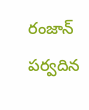రంజాన్ పర్వదిన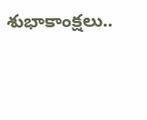శుభాకాంక్షలు..